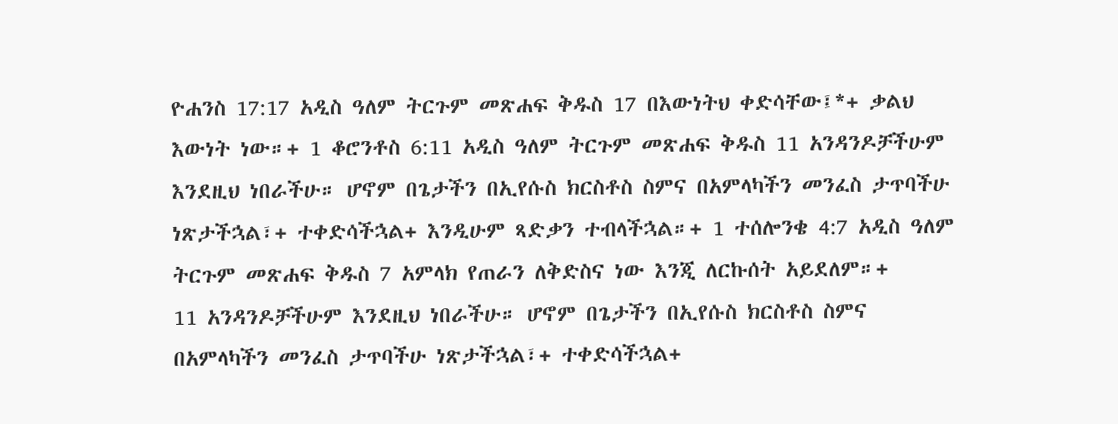ዮሐንስ 17:17 አዲስ ዓለም ትርጉም መጽሐፍ ቅዱስ 17 በእውነትህ ቀድሳቸው፤*+ ቃልህ እውነት ነው።+ 1 ቆሮንቶስ 6:11 አዲስ ዓለም ትርጉም መጽሐፍ ቅዱስ 11 አንዳንዶቻችሁም እንደዚህ ነበራችሁ። ሆኖም በጌታችን በኢየሱስ ክርስቶስ ስምና በአምላካችን መንፈስ ታጥባችሁ ነጽታችኋል፣+ ተቀድሳችኋል+ እንዲሁም ጻድቃን ተብላችኋል።+ 1 ተሰሎንቄ 4:7 አዲስ ዓለም ትርጉም መጽሐፍ ቅዱስ 7 አምላክ የጠራን ለቅድስና ነው እንጂ ለርኩሰት አይደለም።+
11 አንዳንዶቻችሁም እንደዚህ ነበራችሁ። ሆኖም በጌታችን በኢየሱስ ክርስቶስ ስምና በአምላካችን መንፈስ ታጥባችሁ ነጽታችኋል፣+ ተቀድሳችኋል+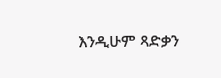እንዲሁም ጻድቃን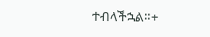ተብላችኋል።+